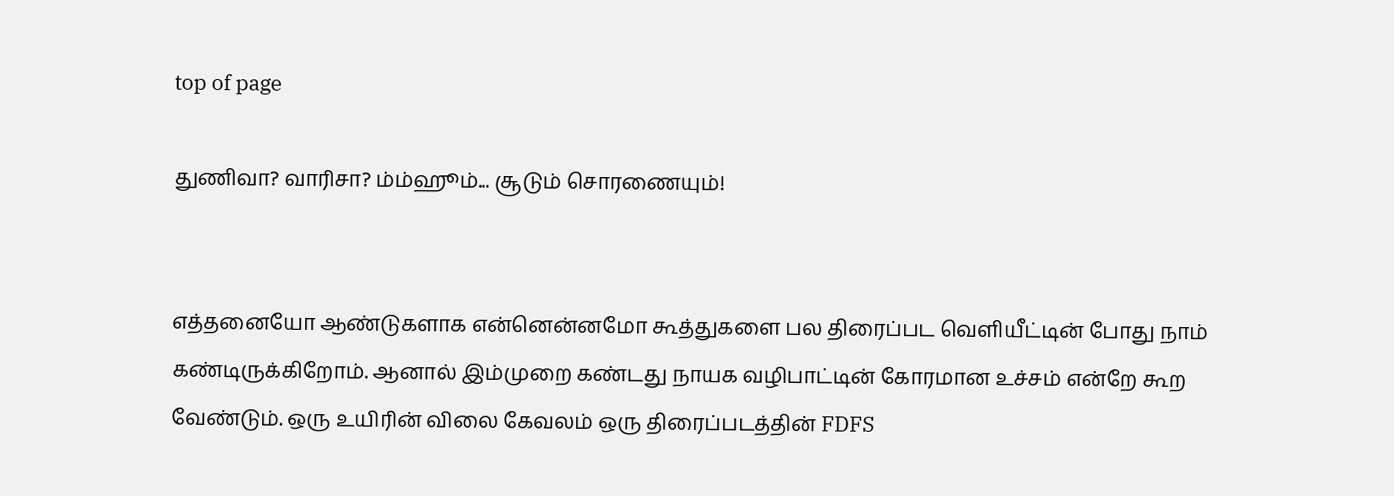top of page

துணிவா? வாரிசா? ம்ம்ஹூம்... சூடும் சொரணையும்!


எத்தனையோ ஆண்டுகளாக என்னென்னமோ கூத்துகளை பல திரைப்பட வெளியீட்டின் போது நாம் கண்டிருக்கிறோம். ஆனால் இம்முறை கண்டது நாயக வழிபாட்டின் கோரமான உச்சம் என்றே கூற வேண்டும். ஒரு உயிரின் விலை கேவலம் ஒரு திரைப்படத்தின் FDFS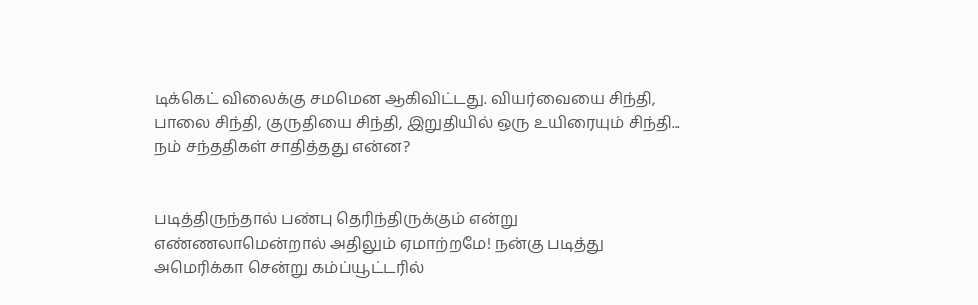டிக்கெட் விலைக்கு சமமென ஆகிவிட்டது. வியர்வையை சிந்தி, பாலை சிந்தி, குருதியை சிந்தி, இறுதியில் ஒரு உயிரையும் சிந்தி... நம் சந்ததிகள் சாதித்தது என்ன?


படித்திருந்தால் பண்பு தெரிந்திருக்கும் என்று எண்ணலாமென்றால் அதிலும் ஏமாற்றமே! நன்கு படித்து அமெரிக்கா சென்று கம்ப்யூட்டரில்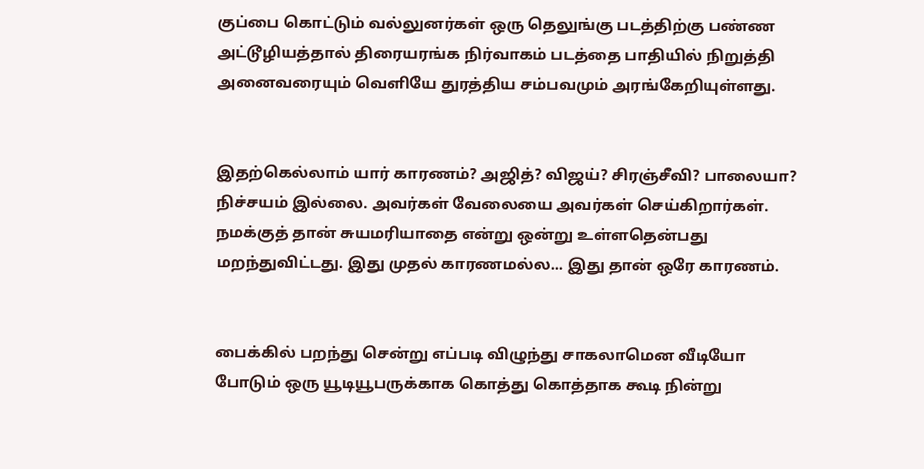குப்பை கொட்டும் வல்லுனர்கள் ஒரு தெலுங்கு படத்திற்கு பண்ண அட்டூழியத்தால் திரையரங்க நிர்வாகம் படத்தை பாதியில் நிறுத்தி அனைவரையும் வெளியே துரத்திய சம்பவமும் அரங்கேறியுள்ளது.


இதற்கெல்லாம் யார் காரணம்? அஜித்? விஜய்? சிரஞ்சீவி? பாலையா? நிச்சயம் இல்லை. அவர்கள் வேலையை அவர்கள் செய்கிறார்கள். நமக்குத் தான் சுயமரியாதை என்று ஒன்று உள்ளதென்பது மறந்துவிட்டது. இது முதல் காரணமல்ல... இது தான் ஒரே காரணம்.


பைக்கில் பறந்து சென்று எப்படி விழுந்து சாகலாமென வீடியோ போடும் ஒரு யூடியூபருக்காக கொத்து கொத்தாக கூடி நின்று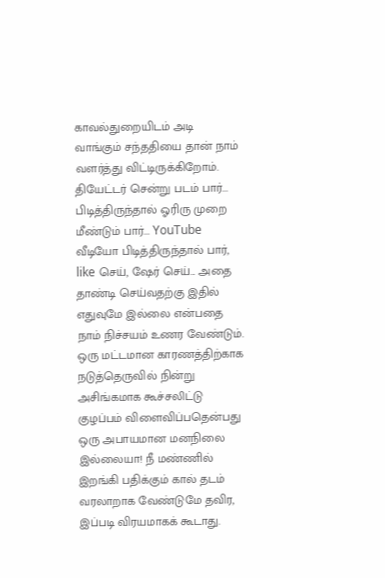காவல்துறையிடம் அடி வாங்கும் சந்ததியை தான் நாம் வளர்த்து விட்டிருக்கிறோம். தியேட்டர் சென்று படம் பார்... பிடித்திருந்தால் ஓரிரு முறை மீண்டும் பார்... YouTube வீடியோ பிடித்திருந்தால் பார், like செய், ஷேர் செய்... அதை தாண்டி செய்வதற்கு இதில் எதுவுமே இல்லை என்பதை நாம் நிச்சயம் உணர வேண்டும். ஒரு மட்டமான காரணத்திற்காக நடுத்தெருவில் நின்று அசிங்கமாக கூச்சலிட்டு குழப்பம் விளைவிப்பதென்பது ஒரு அபாயமான மனநிலை இல்லையா! நீ மண்ணில் இறங்கி பதிக்கும் கால் தடம் வரலாறாக வேண்டுமே தவிர, இப்படி விரயமாகக் கூடாது.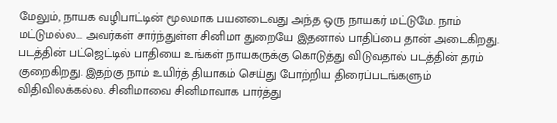மேலும், நாயக வழிபாட்டின் மூலமாக பயனடைவது அந்த ஒரு நாயகர் மட்டுமே. நாம் மட்டுமல்ல... அவர்கள் சார்ந்துள்ள சினிமா துறையே இதனால் பாதிப்பை தான் அடைகிறது. படத்தின் பட்ஜெட்டில் பாதியை உங்கள் நாயகருக்கு கொடுத்து விடுவதால் படத்தின் தரம் குறைகிறது. இதற்கு நாம் உயிர்த் தியாகம் செய்து போற்றிய திரைப்படங்களும் விதிவிலக்கல்ல. சினிமாவை சினிமாவாக பார்த்து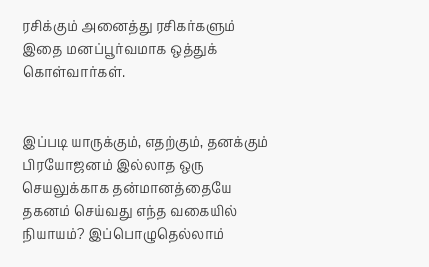ரசிக்கும் அனைத்து ரசிகர்களும் இதை மனப்பூர்வமாக ஒத்துக் கொள்வார்கள்.


இப்படி யாருக்கும், எதற்கும், தனக்கும் பிரயோஜனம் இல்லாத ஒரு செயலுக்காக தன்மானத்தையே தகனம் செய்வது எந்த வகையில் நியாயம்? இப்பொழுதெல்லாம்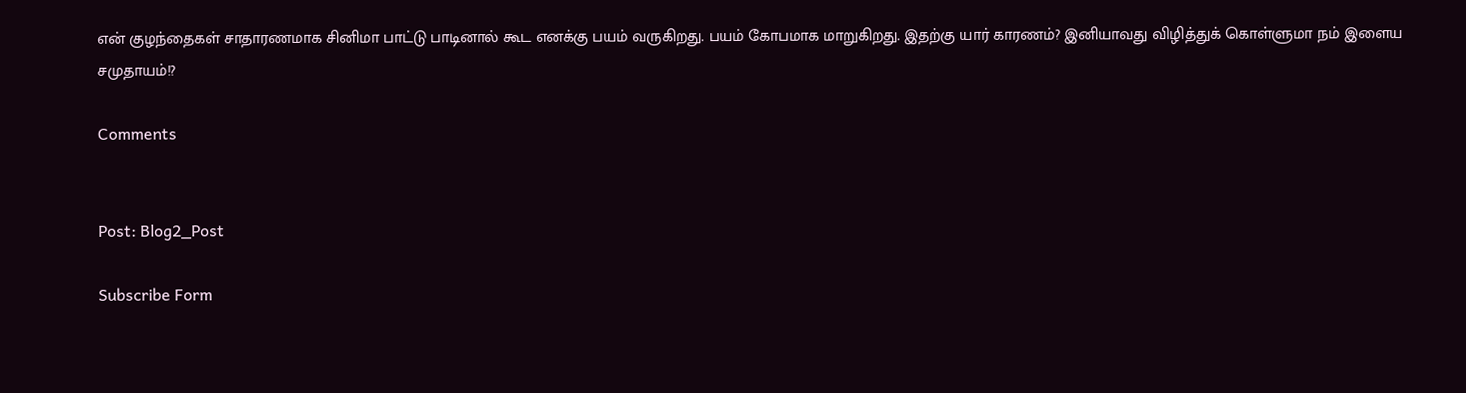என் குழந்தைகள் சாதாரணமாக சினிமா பாட்டு பாடினால் கூட எனக்கு பயம் வருகிறது. பயம் கோபமாக மாறுகிறது. இதற்கு யார் காரணம்? இனியாவது விழித்துக் கொள்ளுமா நம் இளைய சமுதாயம்!?

Comments


Post: Blog2_Post

Subscribe Form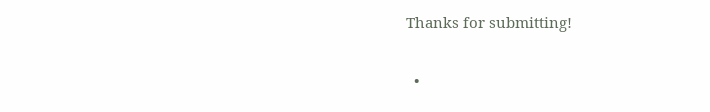Thanks for submitting!

  •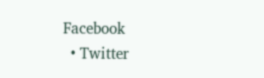Facebook
  • Twitter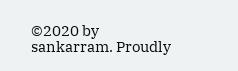©2020 by sankarram. Proudly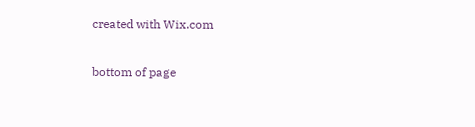created with Wix.com

bottom of page